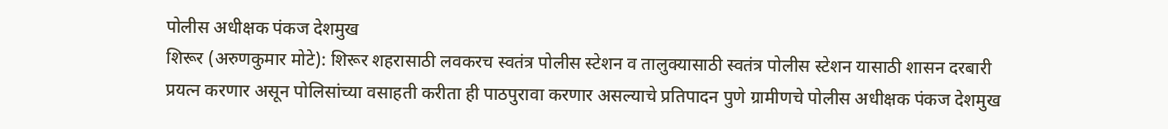पोलीस अधीक्षक पंकज देशमुख
शिरूर (अरुणकुमार मोटे): शिरूर शहरासाठी लवकरच स्वतंत्र पोलीस स्टेशन व तालुक्यासाठी स्वतंत्र पोलीस स्टेशन यासाठी शासन दरबारी प्रयत्न करणार असून पोलिसांच्या वसाहती करीता ही पाठपुरावा करणार असल्याचे प्रतिपादन पुणे ग्रामीणचे पोलीस अधीक्षक पंकज देशमुख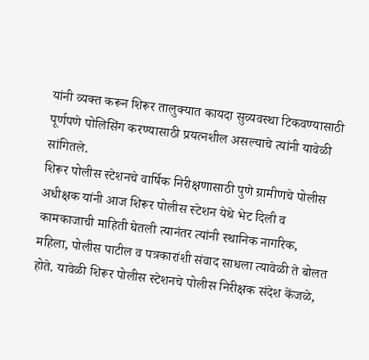यांनी व्यक्त करून शिरूर तालुक्यात कायदा सुव्यवस्था टिकवण्यासाठी पूर्णपणे पोलिसिंग करण्यासाठी प्रयत्नशील असल्याचे त्यांनी यावेळी सांगितले.
शिरूर पोलीस स्टेशनचे वार्षिक निरीक्षणासाठी पुणे ग्रामीणचे पोलीस अधीक्षक यांनी आज शिरूर पोलीस स्टेशन येथे भेट दिली व कामकाजाची माहिती घेतली त्यानंतर त्यांनी स्थानिक नागरिक, महिला, पोलीस पाटील व पत्रकारांशी संवाद साधला त्यावेळी ते बोलत होते. यावेळी शिरूर पोलीस स्टेशनचे पोलीस निरीक्षक संदेश केंजळे,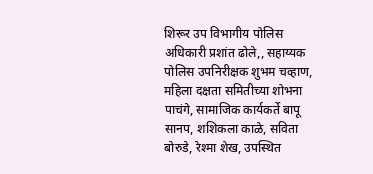शिरूर उप विभागीय पोलिस अधिकारी प्रशांत ढोले,, सहाय्यक पोलिस उपनिरीक्षक शुभम चव्हाण, महिला दक्षता समितीच्या शोभना पाचंगे, सामाजिक कार्यकर्ते बापू सानप, शशिकला काळे, सविता बोरुडे, रेश्मा शेख, उपस्थित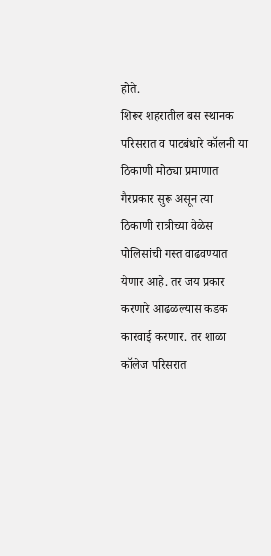होते.
शिरूर शहरातील बस स्थानक परिसरात व पाटबंधारे कॉलनी या ठिकाणी मोठ्या प्रमाणात गैरप्रकार सुरू असून त्या ठिकाणी रात्रीच्या वेळेस पोलिसांची गस्त वाढवण्यात येणार आहे. तर जय प्रकार करणारे आढळल्यास कडक कारवाई करणार. तर शाळा कॉलेज परिसरात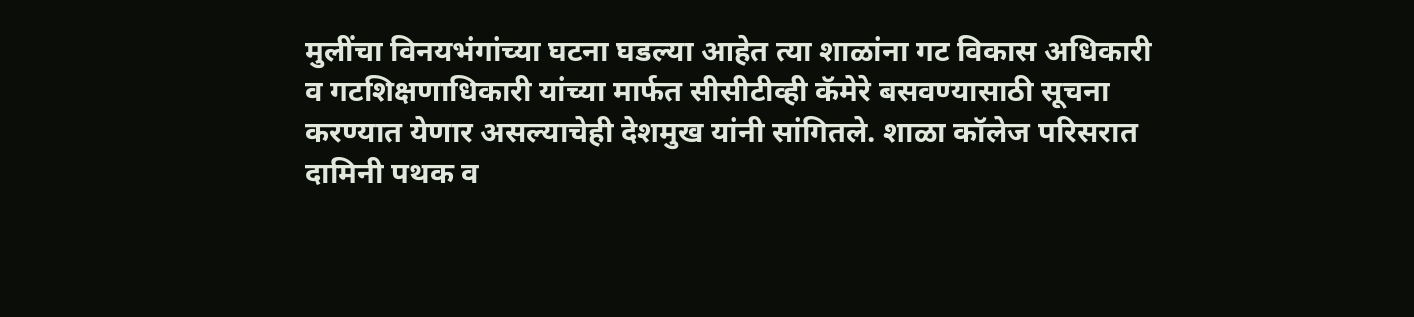मुलींचा विनयभंगांच्या घटना घडल्या आहेत त्या शाळांना गट विकास अधिकारी व गटशिक्षणाधिकारी यांच्या मार्फत सीसीटीव्ही कॅमेरे बसवण्यासाठी सूचना करण्यात येणार असल्याचेही देशमुख यांनी सांगितले. शाळा कॉलेज परिसरात दामिनी पथक व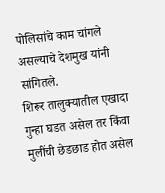पोलिसांचे काम चांगले असल्याचे देशमुख यांनी सांगितले.
शिरूर तालुक्यातील एखादा गुन्हा घडत असेल तर किंवा मुलींची छेडछाड होत असेल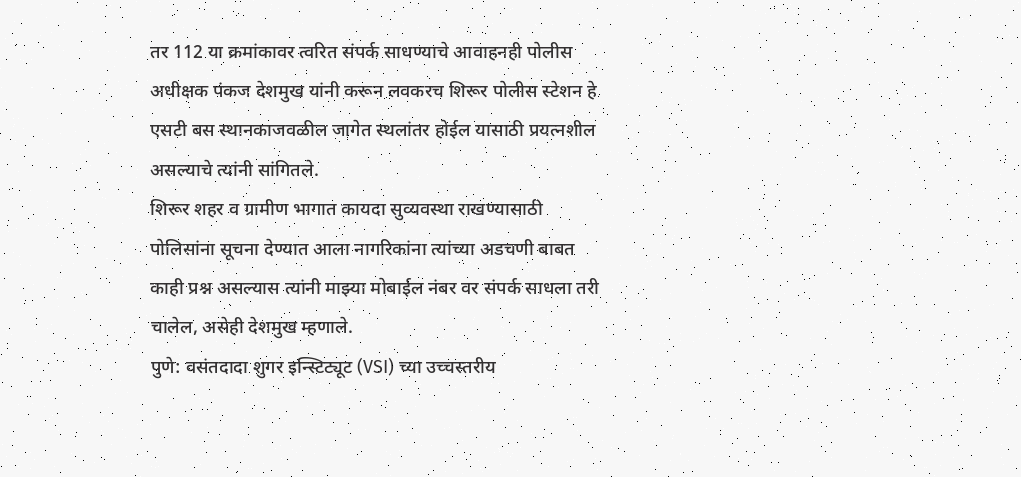तर 112 या क्रमांकावर त्वरित संपर्क साधण्याचे आवाहनही पोलीस अधीक्षक पंकज देशमुख यांनी करून लवकरच शिरूर पोलीस स्टेशन हे एसटी बस स्थानकाजवळील जागेत स्थलांतर होईल यासाठी प्रयत्नशील असल्याचे त्यांनी सांगितले.
शिरूर शहर व ग्रामीण भागात कायदा सुव्यवस्था राखण्यासाठी पोलिसांना सूचना देण्यात आला नागरिकांना त्यांच्या अडचणी बाबत काही प्रश्न असल्यास त्यांनी माझ्या मोबाईल नंबर वर संपर्क साधला तरी चालेल, असेही देशमुख म्हणाले.
पुणे: वसंतदादा शुगर इन्स्टिट्यूट (VSI) च्या उच्चस्तरीय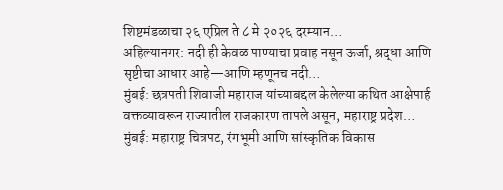शिष्टमंडळाचा २६ एप्रिल ते ८ मे २०२६ दरम्यान…
अहिल्यानगर: नदी ही केवळ पाण्याचा प्रवाह नसून ऊर्जा, श्रद्धा आणि सृष्टीचा आधार आहे—आणि म्हणूनच नदी…
मुंबई: छत्रपती शिवाजी महाराज यांच्याबद्दल केलेल्या कथित आक्षेपार्ह वक्तव्यावरून राज्यातील राजकारण तापले असून, महाराष्ट्र प्रदेश…
मुंबई: महाराष्ट्र चित्रपट, रंगभूमी आणि सांस्कृतिक विकास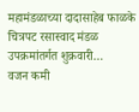महामंडळाच्या दादासाहेब फाळके चित्रपट रसास्वाद मंडळ उपक्रमांतर्गत शुक्रवारी…
वजन कमी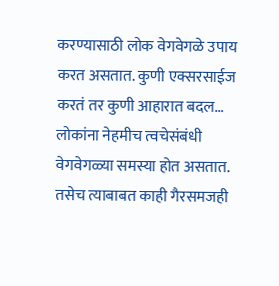करण्यासाठी लोक वेगवेगळे उपाय करत असतात. कुणी एक्सरसाईज करतं तर कुणी आहारात बदल…
लोकांना नेहमीच त्वचेसंबंधी वेगवेगळ्या समस्या होत असतात. तसेच त्याबाबत काही गैरसमजही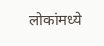लोकांमध्ये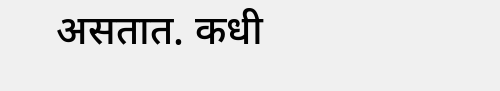असतात. कधी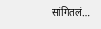सांगितलं…